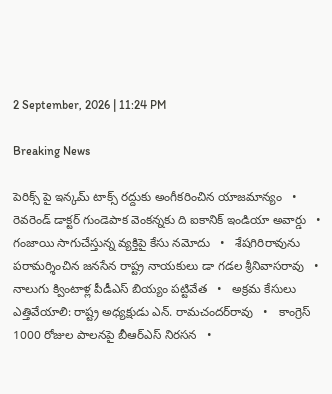2 September, 2026 | 11:24 PM

Breaking News

పెరిక్స్ పై ఇన్కమ్ టాక్స్ రద్దుకు అంగీకరించిన యాజమాన్యం   •   రెవరెండ్ డాక్టర్ గుండెపాక వెంకన్నకు ది ఐకానిక్ ఇండియా అవార్డు   •   గంజాయి సాగుచేస్తున్న వ్యక్తిపై కేసు నమోదు   •   శేషగిరిరావును పరామర్శించిన జనసేన రాష్ట్ర నాయకులు డా గడల శ్రీనివాసరావు   •   నాలుగు క్వింటాళ్ల పీడీఎస్‌ బియ్యం పట్టివేత   •   అక్రమ కేసులు ఎత్తివేయాలి: రాష్ట్ర అధ్యక్షుడు ఎన్‌. రామచందర్‌రావు   •   కాంగ్రెస్‌ 1000 రోజుల పాలనపై బీఆర్‌ఎస్‌ నిరసన   •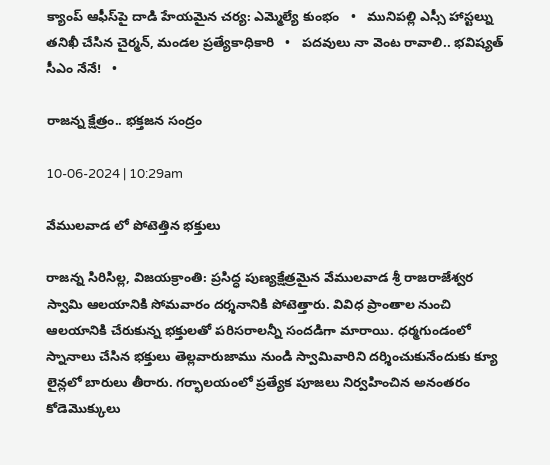క్యాంప్ ఆఫీస్‌పై దాడి హేయమైన చర్య: ఎమ్మెల్యే కుంభం   •   మునిప‌ల్లి ఎస్సీ హాస్ట‌ల్ను త‌నిఖీ చేసిన చైర్మ‌న్, మండ‌ల ప్ర‌త్యేకాధికారి   •   పదవులు నా వెంట రావాలి.. భవిష్యత్ సీఎం నేనే!   •

రాజన్న క్షేత్రం.. భక్తజన సంద్రం

10-06-2024 | 10:29am

వేములవాడ లో పోటెత్తిన భక్తులు

రాజన్న సిరిసిల్ల, విజయక్రాంతి: ప్రసిద్ధ పుణ్యక్షేత్రమైన వేములవాడ శ్రీ రాజరాజేశ్వర స్వామి ఆలయానికి సోమవారం దర్శనానికి పోటెత్తారు. వివిధ ప్రాంతాల నుంచి ఆలయానికి చేరుకున్న భక్తులతో పరిసరాలన్నీ సందడిగా మారాయి. ధర్మగుండంలో స్నానాలు చేసిన భక్తులు తెల్లవారుజాము నుండి స్వామివారిని దర్శించుకునేందుకు క్యూ లైన్లలో బారులు తీరారు. గర్భాలయంలో ప్రత్యేక పూజలు నిర్వహించిన అనంతరం కోడెమొక్కులు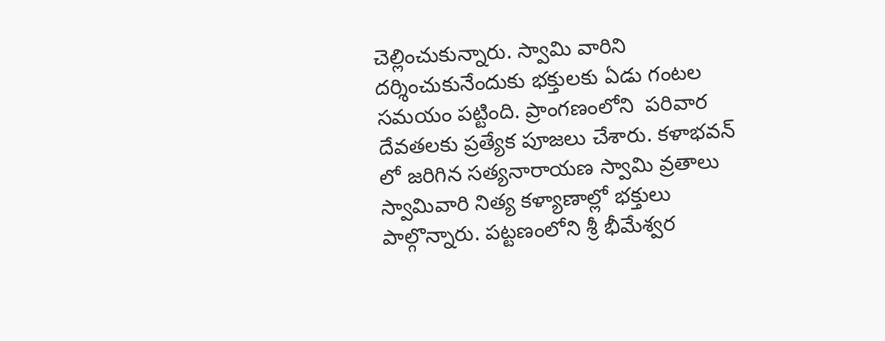చెల్లించుకున్నారు. స్వామి వారిని దర్శించుకునేందుకు భక్తులకు ఏడు గంటల సమయం పట్టింది. ప్రాంగణంలోని  పరివార దేవతలకు ప్రత్యేక పూజలు చేశారు. కళాభవన్ లో జరిగిన సత్యనారాయణ స్వామి వ్రతాలు స్వామివారి నిత్య కళ్యాణాల్లో భక్తులు పాల్గొన్నారు. పట్టణంలోని శ్రీ భీమేశ్వర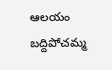ఆలయం బద్దిపోచమ్మ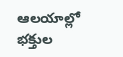ఆలయాల్లో భక్తుల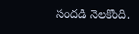సందడి నెలకొంది.